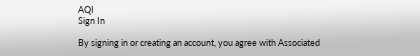AQI
Sign In

By signing in or creating an account, you agree with Associated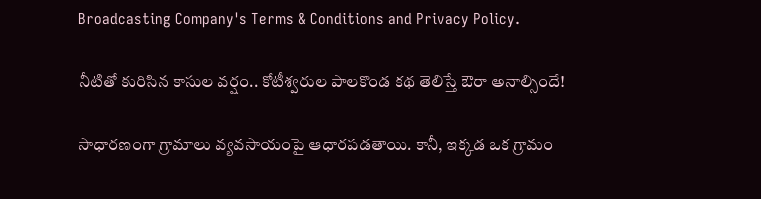Broadcasting Company's Terms & Conditions and Privacy Policy.

నీటితో కురిసిన కాసుల వర్షం.. కోటీశ్వరుల పాలకొండ కథ తెలిస్తే ఔరా అనాల్సిందే!

సాధారణంగా గ్రామాలు వ్యవసాయంపై ఆధారపడతాయి. కానీ, ఇక్కడ ఒక గ్రామం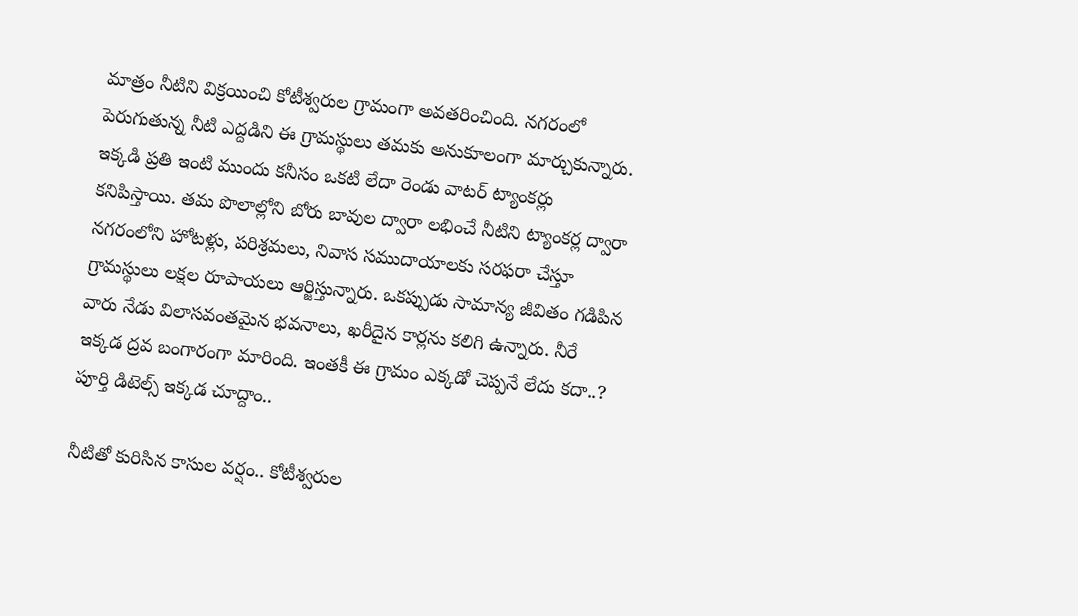మాత్రం నీటిని విక్రయించి కోటీశ్వరుల గ్రామంగా అవతరించింది. నగరంలో పెరుగుతున్న నీటి ఎద్దడిని ఈ గ్రామస్థులు తమకు అనుకూలంగా మార్చుకున్నారు. ఇక్కడి ప్రతి ఇంటి ముందు కనీసం ఒకటి లేదా రెండు వాటర్ ట్యాంకర్లు కనిపిస్తాయి. తమ పొలాల్లోని బోరు బావుల ద్వారా లభించే నీటిని ట్యాంకర్ల ద్వారా నగరంలోని హోటళ్లు, పరిశ్రమలు, నివాస సముదాయాలకు సరఫరా చేస్తూ గ్రామస్థులు లక్షల రూపాయలు ఆర్జిస్తున్నారు. ఒకప్పుడు సామాన్య జీవితం గడిపిన వారు నేడు విలాసవంతమైన భవనాలు, ఖరీదైన కార్లను కలిగి ఉన్నారు. నీరే ఇక్కడ ద్రవ బంగారంగా మారింది. ఇంతకీ ఈ గ్రామం ఎక్కడో చెప్పనే లేదు కదా..? పూర్తి డిటెల్స్‌ ఇక్కడ చూద్దాం..

నీటితో కురిసిన కాసుల వర్షం.. కోటీశ్వరుల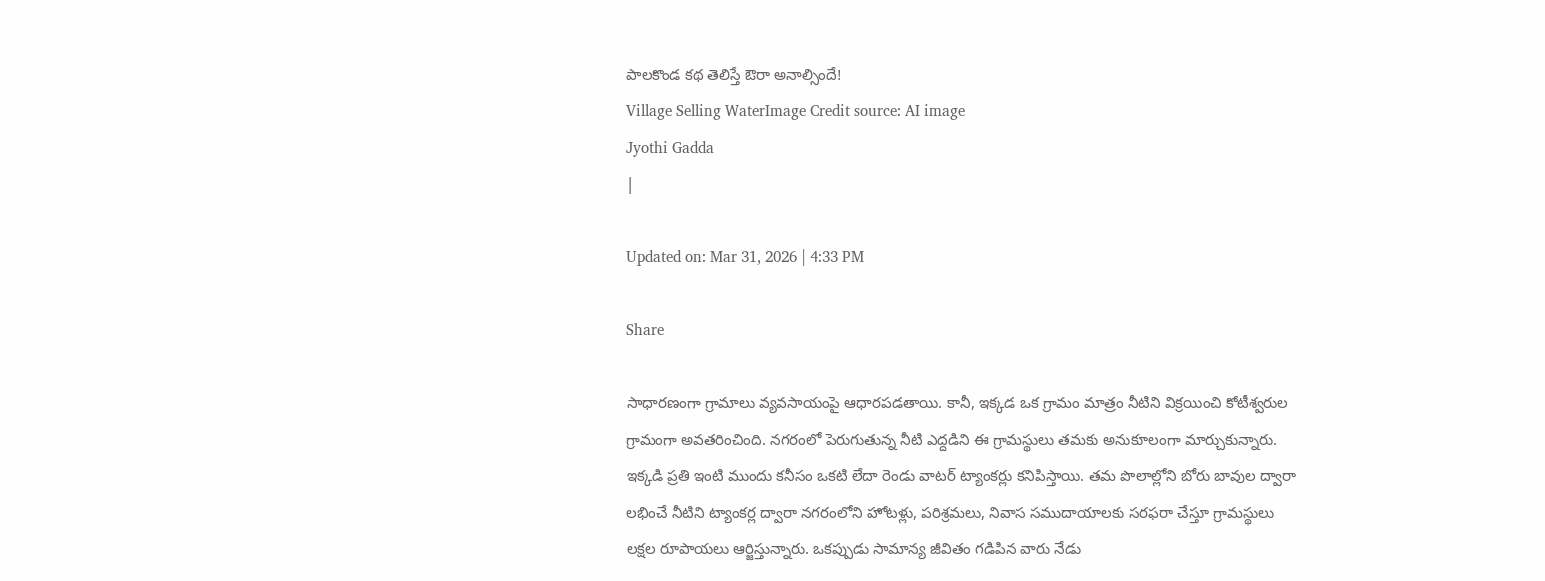పాలకొండ కథ తెలిస్తే ఔరా అనాల్సిందే!
Village Selling WaterImage Credit source: AI image
Jyothi Gadda
|

Updated on: Mar 31, 2026 | 4:33 PM

Share

సాధారణంగా గ్రామాలు వ్యవసాయంపై ఆధారపడతాయి. కానీ, ఇక్కడ ఒక గ్రామం మాత్రం నీటిని విక్రయించి కోటీశ్వరుల గ్రామంగా అవతరించింది. నగరంలో పెరుగుతున్న నీటి ఎద్దడిని ఈ గ్రామస్థులు తమకు అనుకూలంగా మార్చుకున్నారు. ఇక్కడి ప్రతి ఇంటి ముందు కనీసం ఒకటి లేదా రెండు వాటర్ ట్యాంకర్లు కనిపిస్తాయి. తమ పొలాల్లోని బోరు బావుల ద్వారా లభించే నీటిని ట్యాంకర్ల ద్వారా నగరంలోని హోటళ్లు, పరిశ్రమలు, నివాస సముదాయాలకు సరఫరా చేస్తూ గ్రామస్థులు లక్షల రూపాయలు ఆర్జిస్తున్నారు. ఒకప్పుడు సామాన్య జీవితం గడిపిన వారు నేడు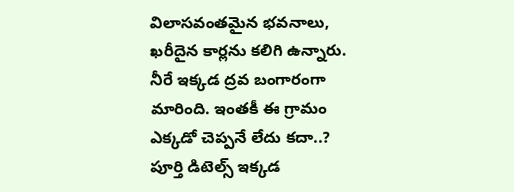విలాసవంతమైన భవనాలు, ఖరీదైన కార్లను కలిగి ఉన్నారు. నీరే ఇక్కడ ద్రవ బంగారంగా మారింది. ఇంతకీ ఈ గ్రామం ఎక్కడో చెప్పనే లేదు కదా..? పూర్తి డిటెల్స్‌ ఇక్కడ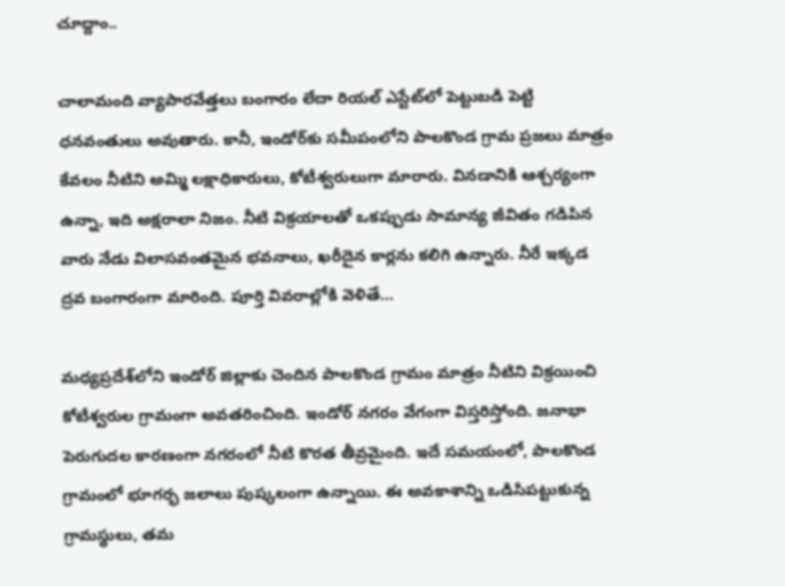చూద్దాం..

చాలామంది వ్యాపారవేత్తలు బంగారం లేదా రియల్ ఎస్టేట్‌లో పెట్టుబడి పెట్టి ధనవంతులు అవుతారు. కానీ, ఇండోర్‌కు సమీపంలోని పాలకొండ గ్రామ ప్రజలు మాత్రం కేవలం నీటిని అమ్మి లక్షాధికారులు, కోటీశ్వరులుగా మారారు. వినడానికి ఆశ్చర్యంగా ఉన్నా, ఇది అక్షరాలా నిజం. నీటి విక్రయాలతో ఒకప్పుడు సామాన్య జీవితం గడిపిన వారు నేడు విలాసవంతమైన భవనాలు, ఖరీదైన కార్లను కలిగి ఉన్నారు. నీరే ఇక్కడ ద్రవ బంగారంగా మారింది. పూర్తి వివరాల్లోకి వెళితే…

మధ్యప్రదేశ్‌లోని ఇండోర్ జిల్లాకు చెందిన పాలకొండ గ్రామం మాత్రం నీటిని విక్రయించి కోటీశ్వరుల గ్రామంగా అవతరించింది. ఇండోర్ నగరం వేగంగా విస్తరిస్తోంది. జనాభా పెరుగుదల కారణంగా నగరంలో నీటి కొరత తీవ్రమైంది. ఇదే సమయంలో, పాలకొండ గ్రామంలో భూగర్భ జలాలు పుష్కలంగా ఉన్నాయి. ఈ అవకాశాన్ని ఒడిసిపట్టుకున్న గ్రామస్థులు, తమ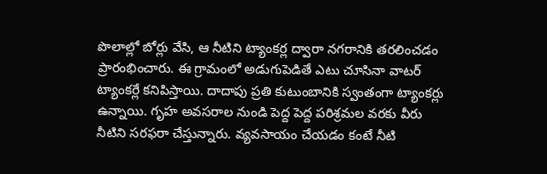పొలాల్లో బోర్లు వేసి, ఆ నీటిని ట్యాంకర్ల ద్వారా నగరానికి తరలించడం ప్రారంభించారు. ఈ గ్రామంలో అడుగుపెడితే ఎటు చూసినా వాటర్ ట్యాంకర్లే కనిపిస్తాయి. దాదాపు ప్రతి కుటుంబానికి స్వంతంగా ట్యాంకర్లు ఉన్నాయి. గృహ అవసరాల నుండి పెద్ద పెద్ద పరిశ్రమల వరకు వీరు నీటిని సరఫరా చేస్తున్నారు. వ్యవసాయం చేయడం కంటే నీటి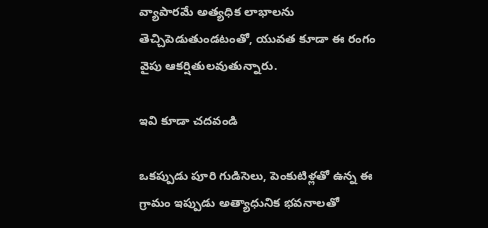వ్యాపారమే అత్యధిక లాభాలను తెచ్చిపెడుతుండటంతో, యువత కూడా ఈ రంగం వైపు ఆకర్షితులవుతున్నారు.

ఇవి కూడా చదవండి

ఒకప్పుడు పూరి గుడిసెలు, పెంకుటిళ్లతో ఉన్న ఈ గ్రామం ఇప్పుడు అత్యాధునిక భవనాలతో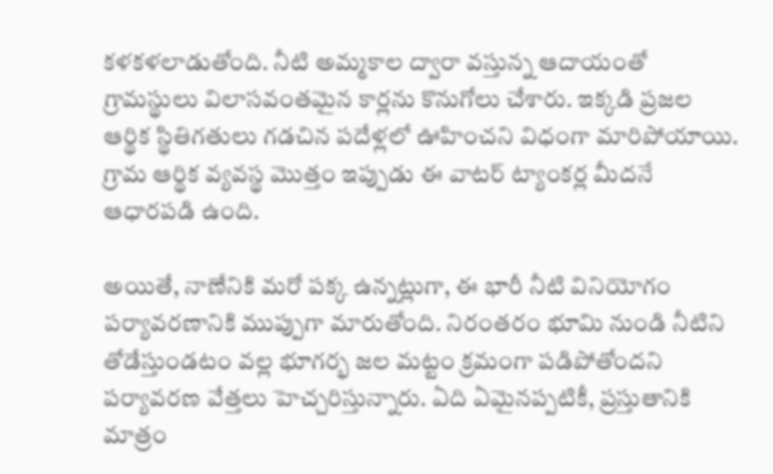కళకళలాడుతోంది. నీటి అమ్మకాల ద్వారా వస్తున్న ఆదాయంతో గ్రామస్థులు విలాసవంతమైన కార్లను కొనుగోలు చేశారు. ఇక్కడి ప్రజల ఆర్థిక స్థితిగతులు గడచిన పదేళ్లలో ఊహించని విధంగా మారిపోయాయి. గ్రామ ఆర్థిక వ్యవస్థ మొత్తం ఇప్పుడు ఈ వాటర్ ట్యాంకర్ల మీదనే ఆధారపడి ఉంది.

అయితే, నాణేనికి మరో పక్క ఉన్నట్లుగా, ఈ భారీ నీటి వినియోగం పర్యావరణానికి ముప్పుగా మారుతోంది. నిరంతరం భూమి నుండి నీటిని తోడేస్తుండటం వల్ల భూగర్భ జల మట్టం క్రమంగా పడిపోతోందని పర్యావరణ వేత్తలు హెచ్చరిస్తున్నారు. ఏది ఏమైనప్పటికీ, ప్రస్తుతానికి మాత్రం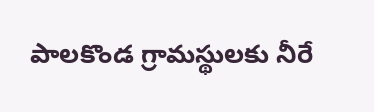పాలకొండ గ్రామస్థులకు నీరే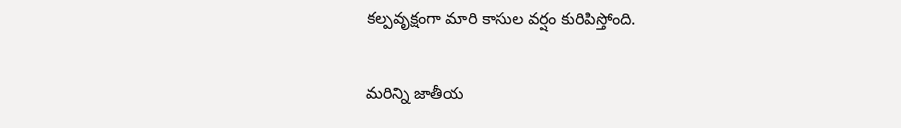కల్పవృక్షంగా మారి కాసుల వర్షం కురిపిస్తోంది.

మరిన్ని జాతీయ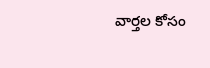వార్తల కోసం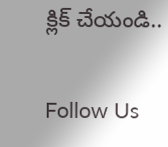క్లిక్ చేయండి..

Follow Us